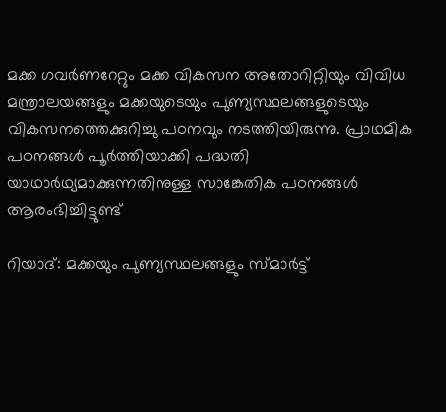മക്ക ഗവർണറേറ്റും മക്ക വികസന അതോറിറ്റിയും വിവിധ മന്ത്രാലയങ്ങളും മക്കയുടെയും പുണ്യസ്ഥലങ്ങളുടെയും വികസനത്തെക്കുറിച്ചു പഠനവും നടത്തിയിരുന്നു. പ്രാഥമിക പഠനങ്ങൾ പൂർത്തിയാക്കി പദ്ധതി യാഥാർഥ്യമാക്കുന്നതിനുള്ള സാങ്കേതിക പഠനങ്ങൾ ആരംഭിച്ചിട്ടുണ്ട്

റിയാദ്: മക്കയും പുണ്യസ്ഥലങ്ങളും സ്മാർട്ട്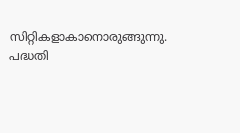സിറ്റികളാകാനൊരുങ്ങുന്നു. പദ്ധതി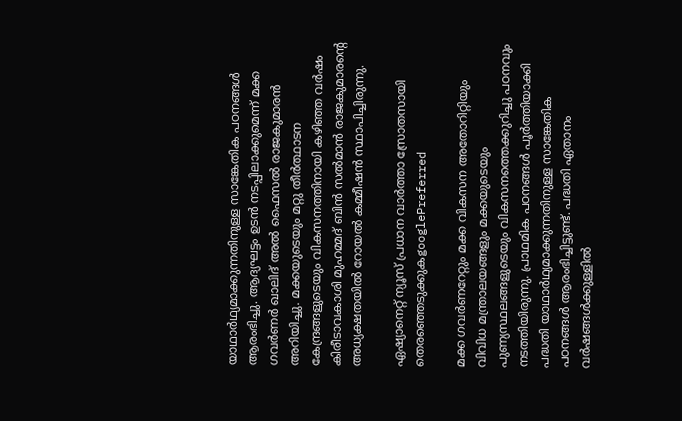യാഥാർഥ്യമാക്കുന്നതിനുള്ള സാങ്കേതിക പഠനങ്ങൾ ആരംഭിച്ചു. ആദ്യഘട്ടം ഉടൻ നടപ്പിലാക്കുമെന്ന് മക്ക ഗവര്‍ണര്‍ ഖാലിദ് അൽ ഫൈസൽ രാജകുമാരൻ അറിയിച്ചു. മക്കയുടെയും മറ്റു തീർത്ഥാടന കേന്ദ്രങ്ങളുടെയും വികസനത്തിനായി കഴിഞ്ഞ വർഷം കിരീടാവകാശി മുഹമ്മദ് ബിൻ സൽമാൻ രാജകുമാരന്റെ അധ്യക്ഷതയിൽ റോയൽ കമ്മീഷൻ സ്ഥാപിച്ചിരുന്നു.

ഏഷ്യാനെറ്റ് ന്യൂസ് പ്രധാന വാർത്താ സ്രോതസായി തെരഞ്ഞെടുക്കുകgooglePreferred

മക്ക ഗവർണറേറ്റും മക്ക വികസന അതോറിറ്റിയും വിവിധ മന്ത്രാലയങ്ങളും മക്കയുടെയും പുണ്യസ്ഥലങ്ങളുടെയും വികസനത്തെക്കുറിച്ചു പഠനവും നടത്തിയിരുന്നു. പ്രാഥമിക പഠനങ്ങൾ പൂർത്തിയാക്കി പദ്ധതി യാഥാർഥ്യമാക്കുന്നതിനുള്ള സാങ്കേതിക പഠനങ്ങൾ ആരംഭിച്ചിട്ടുണ്ട്. പദ്ധതി ഏതാനം വർഷങ്ങൾക്കുള്ളിൽ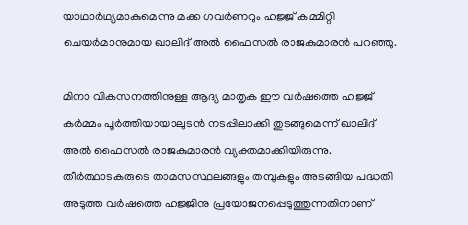യാഥാർഥ്യമാകുമെന്നു മക്ക ഗവർണറും ഹജ്ജ് കമ്മിറ്റി ചെയർമാനുമായ ഖാലിദ് അൽ ഫൈസൽ രാജകുമാരൻ പറഞ്ഞു.

മിനാ വികസനത്തിനുള്ള ആദ്യ മാതൃക ഈ വർഷത്തെ ഹജ്ജ് കർമ്മം പൂർത്തിയായാലുടൻ നടപ്പിലാക്കി തുടങ്ങുമെന്ന് ഖാലിദ് അൽ ഫൈസൽ രാജകുമാരൻ വ്യക്തമാക്കിയിരുന്നു. തീർത്ഥാടകരുടെ താമസസ്ഥലങ്ങളും തമ്പുകളും അടങ്ങിയ പദ്ധതി അടുത്ത വർഷത്തെ ഹജ്ജിനു പ്രയോജനപ്പെടുത്തുന്നതിനാണ്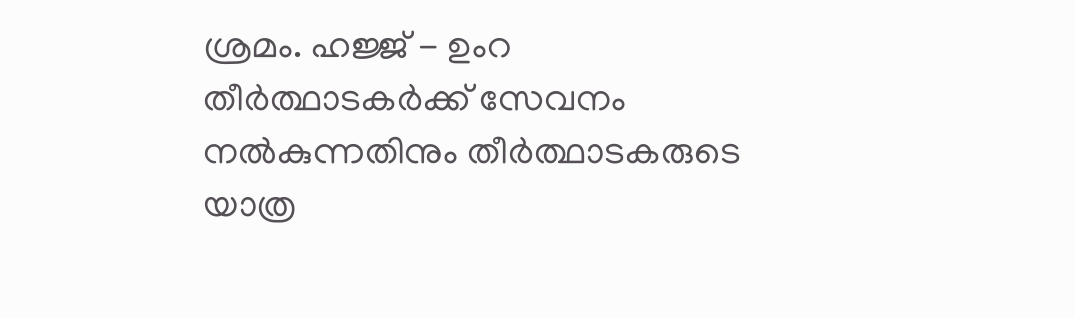ശ്രമം. ഹജ്ജ് - ഉംറ തീർത്ഥാടകർക്ക് സേവനം നൽകുന്നതിനും തീർത്ഥാടകരുടെ യാത്ര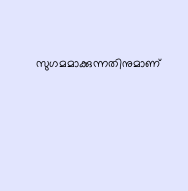സുഗമമാക്കുന്നതിനുമാണ്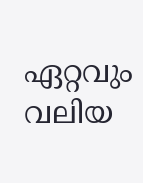ഏറ്റവും വലിയ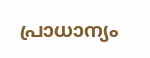പ്രാധാന്യം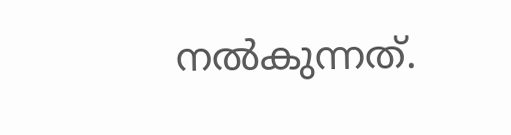നൽകുന്നത്.